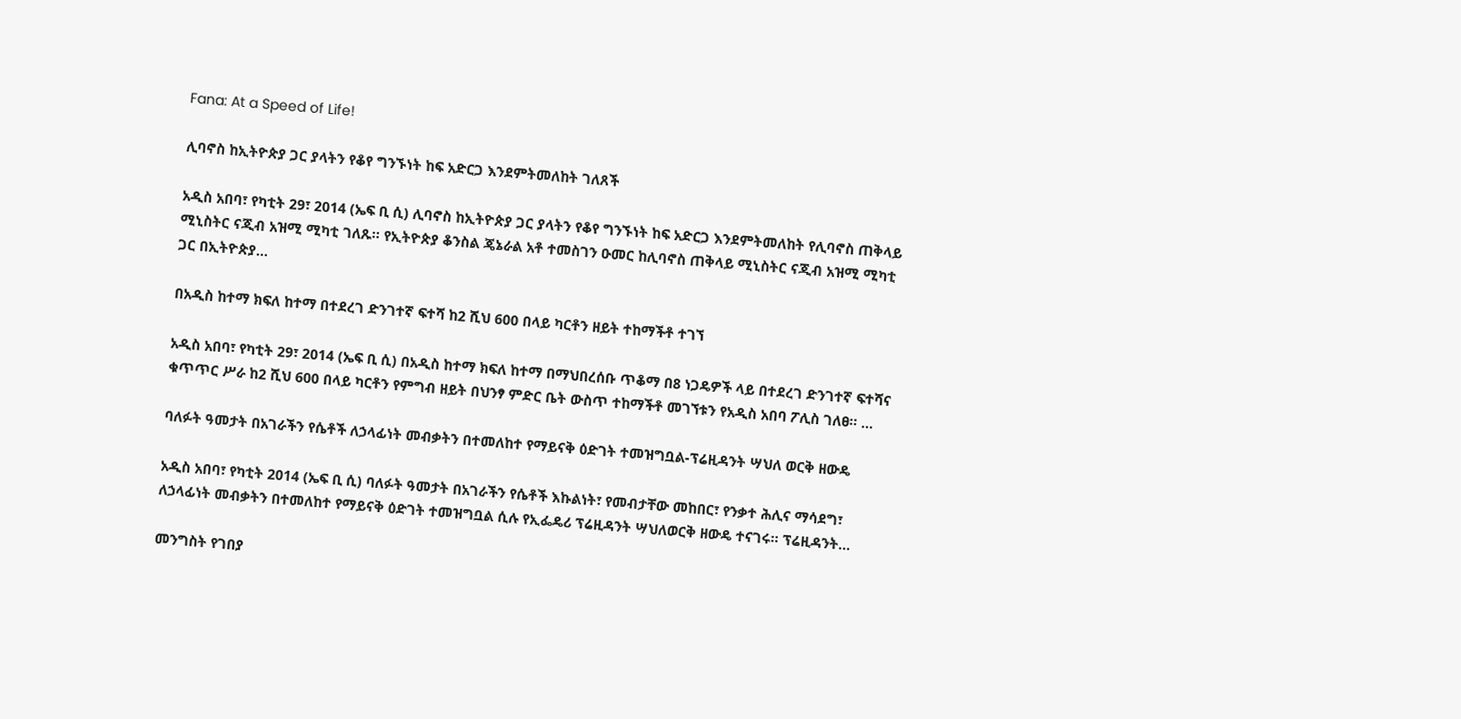Fana: At a Speed of Life!

ሊባኖስ ከኢትዮጵያ ጋር ያላትን የቆየ ግንኙነት ከፍ አድርጋ እንደምትመለከት ገለጸች

አዲስ አበባ፣ የካቲት 29፣ 2014 (ኤፍ ቢ ሲ) ሊባኖስ ከኢትዮጵያ ጋር ያላትን የቆየ ግንኙነት ከፍ አድርጋ እንደምትመለከት የሊባኖስ ጠቅላይ ሚኒስትር ናጂብ አዝሚ ሚካቲ ገለጹ፡፡ የኢትዮጵያ ቆንስል ጄኔራል አቶ ተመስገን ዑመር ከሊባኖስ ጠቅላይ ሚኒስትር ናጂብ አዝሚ ሚካቲ ጋር በኢትዮጵያ…

በአዲስ ከተማ ክፍለ ከተማ በተደረገ ድንገተኛ ፍተሻ ከ2 ሺህ 600 በላይ ካርቶን ዘይት ተከማችቶ ተገኘ

አዲስ አበባ፣ የካቲት 29፣ 2014 (ኤፍ ቢ ሲ) በአዲስ ከተማ ክፍለ ከተማ በማህበረሰቡ ጥቆማ በ8 ነጋዴዎች ላይ በተደረገ ድንገተኛ ፍተሻና ቁጥጥር ሥራ ከ2 ሺህ 600 በላይ ካርቶን የምግብ ዘይት በህንፃ ምድር ቤት ውስጥ ተከማችቶ መገኘቱን የአዲስ አበባ ፖሊስ ገለፀ። …

ባለፉት ዓመታት በአገራችን የሴቶች ለኃላፊነት መብቃትን በተመለከተ የማይናቅ ዕድገት ተመዝግቧል-ፕሬዚዳንት ሣህለ ወርቅ ዘውዴ

አዲስ አበባ፣ የካቲት 2014 (ኤፍ ቢ ሲ) ባለፉት ዓመታት በአገራችን የሴቶች እኩልነት፣ የመብታቸው መከበር፣ የንቃተ ሕሊና ማሳደግ፣ ለኃላፊነት መብቃትን በተመለከተ የማይናቅ ዕድገት ተመዝግቧል ሲሉ የኢፌዴሪ ፕሬዚዳንት ሣህለወርቅ ዘውዴ ተናገሩ፡፡ ፕሬዚዳንት…

መንግስት የገበያ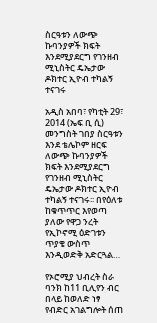ስርዓቱን ለውጭ ኩባንያዎች ክፍት እንደሚያደርግ የገንዘብ ሚኒስትር ዴኤታው ዶክተር ኢዮብ ተካልኝ ተናገሩ

አዲስ አበባ፣ የካቲት 29፣ 2014 (ኤፍ ቢ ሲ) መንግስት ገበያ ስርዓቱን እንደ ቴሌኮም ዘርፍ ለውጭ ኩባንያዎች ክፍት እንደሚያደርግ የገንዘብ ሚኒስትር ዴኤታው ዶክተር ኢዮብ ተካልኝ ተናገሩ፡፡ በየዕለቱ ከቁጥጥር እየወጣ ያለው የዋጋ ንረት የኢኮኖሚ ዕድገቱን ጥያቄ ውስጥ እንዲወድቅ አድርጓል…

የኦሮሚያ ህብረት ስራ ባንክ ከ11 ቢሊየን ብር በላይ ከወለድ ነፃ የብድር አገልግሎት ሰጠ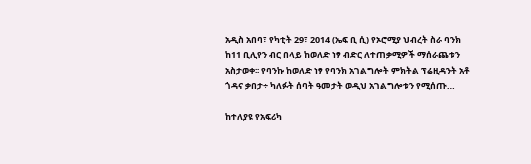አዲስ አበባ፣ የካቲት 29፣ 2014 (ኤፍ ቢ ሲ) የኦሮሚያ ህብረት ስራ ባንክ ከ11 ቢሊየን ብር በላይ ከወለድ ነፃ ብድር ለተጠቃሚዎች ማሰራጨቱን አስታወቀ፡፡ የባንኩ ከወለድ ነፃ የባንክ አገልግሎት ምክትል ፕሬዚዳንት አቶ ጎዳና ቃበታ÷ ካለፉት ሰባት ዓመታት ወዲህ አገልግሎቱን የሚሰጡ…

ከተለያዩ የአፍሪካ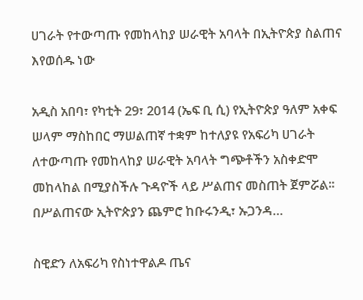ሀገራት የተውጣጡ የመከላከያ ሠራዊት አባላት በኢትዮጵያ ስልጠና እየወሰዱ ነው

አዲስ አበባ፣ የካቲት 29፣ 2014 (ኤፍ ቢ ሲ) የኢትዮጵያ ዓለም አቀፍ ሠላም ማስከበር ማሠልጠኛ ተቋም ከተለያዩ የአፍሪካ ሀገራት ለተውጣጡ የመከላከያ ሠራዊት አባላት ግጭቶችን አስቀድሞ መከላከል በሚያስችሉ ጉዳዮች ላይ ሥልጠና መስጠት ጀምሯል፡፡ በሥልጠናው ኢትዮጵያን ጨምሮ ከቡሩንዲ፣ ኡጋንዳ…

ስዊድን ለአፍሪካ የስነተዋልዶ ጤና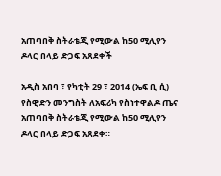አጠባበቅ ስትራቴጂ የሚውል ከ50 ሚሊየን ዶላር በላይ ድጋፍ አጸደቀች

አዲስ አበባ ፣ የካቲት 29 ፣ 2014 (ኤፍ ቢ ሲ) የስዊድን መንግስት ለአፍሪካ የስነተዋልዶ ጤና አጠባበቅ ስትራቴጂ የሚውል ከ50 ሚሊየን ዶላር በላይ ድጋፍ አጸደቀ።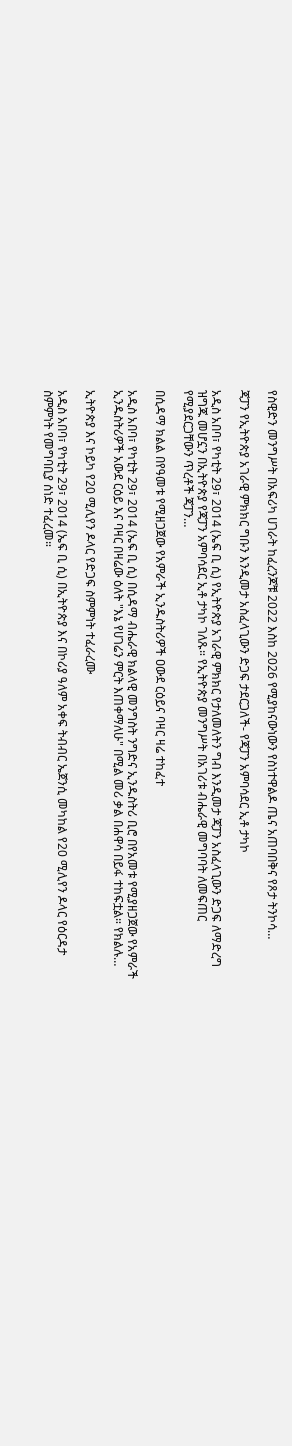የስዊድን መንግሥት በአፍሪካ ሀገራት ከፈረንጆቹ 2022 እስከ 2026 የሚያከናውነውን የስነተዋልዶ ጤና አጠባበቅና የጾታ ትንኮሳ…

ጃፓን የኢትዮጵያ አገራዊ ምክክር ግቡን እንዲመታ አስፈላጊውን ድጋፍ ታደርጋለች- የጃፓን አምባሳደር ኢቶ ታካኮ

አዲስ አበባ፣ የካቲት 29፣ 2014 (ኤፍ ቢ ሲ) የኢትዮጵያ አገራዊ ምክክር የታለመለትን ግብ እንዲመታ ጃፓን አስፈላጊውን ድጋፍ ለማድረግ ዝግጁ መሆኗን በኢትዮጵያ የጃፓን አምባሳደር ኢቶ ታካኮ ገለጹ። የኢትዮጵያ መንግሥት በአገሪቱ ብሔራዊ መግባባት ለመፍጠር የሚያደርጋቸውን ጥረቶች ጃፓን…

በሲዳማ ክልል በየዓመቱ የሚዘጋጀው የአምራች ኢንዱስትሪዎች ዐውደ ርዕይና ባዛር ዛሬ ተከፈተ

አዲስ አበባ፣ የካቲት 29፣ 2014 (ኤፍ ቢ ሲ) በሲዳማ ብሔራዊ ክልላዊ መንግስት ንግድና ኢንዱስትሪ ቢሮ በየአመቱ የሚያዘጋጀው የአምራች ኢንዱስትሪዎች አውደ ርዕይ እና ባዛር በዛሬው ዕለት "እኔ የሀገሬን ምርት እጠቀማለሁ" በሚል መሪ ቃል በሐዋሳ በይፋ ተከፍቷል። የክልሉ…

ኢትዮጵያ እና ኮይካ የ20 ሚሊየን ዶላር የድጋፍ ስምምነት ተፈራረሙ

አዲስ አበባ፣ የካቲት 29፣ 2014 (ኤፍ ቢ ሲ) በኢትዮጵያ እና በኮሪያ ዓለም አቀፍ ትብብር ኤጀንሲ መካከል የ20 ሚሊየን ዶላር የዕርዳታ ስምምነት የመግባቢያ ሰነድ ተፈረመ።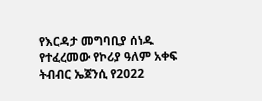የእርዳታ መግባቢያ ሰነዱ የተፈረመው የኮሪያ ዓለም አቀፍ ትብብር ኤጀንሲ የ2022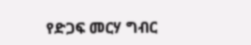የድጋፍ መርሃ ግብር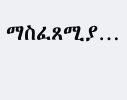ማስፈጸሚያ…